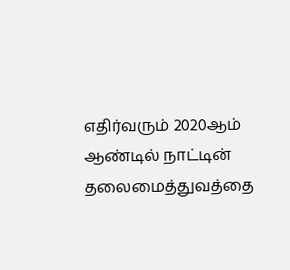எதிர்வரும் 2020ஆம் ஆண்டில் நாட்டின் தலைமைத்துவத்தை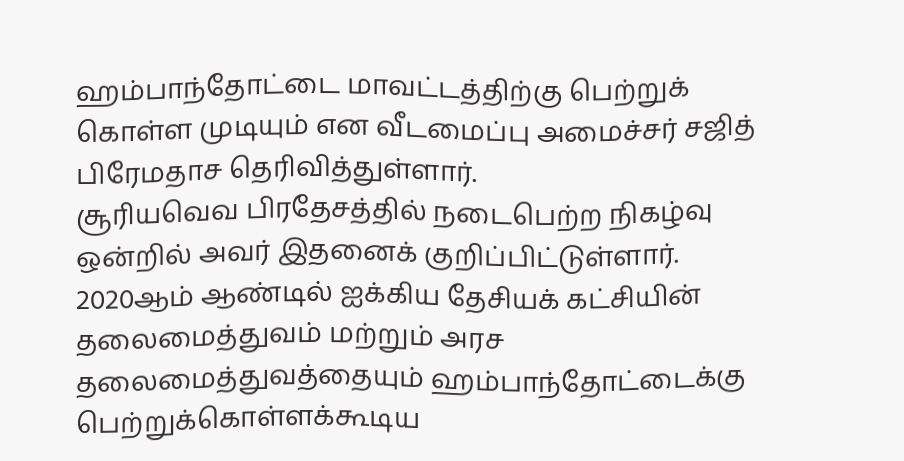ஹம்பாந்தோட்டை மாவட்டத்திற்கு பெற்றுக் கொள்ள முடியும் என வீடமைப்பு அமைச்சர் சஜித் பிரேமதாச தெரிவித்துள்ளார்.
சூரியவெவ பிரதேசத்தில் நடைபெற்ற நிகழ்வு ஒன்றில் அவர் இதனைக் குறிப்பிட்டுள்ளார்.
2020ஆம் ஆண்டில் ஐக்கிய தேசியக் கட்சியின் தலைமைத்துவம் மற்றும் அரச தலைமைத்துவத்தையும் ஹம்பாந்தோட்டைக்கு பெற்றுக்கொள்ளக்கூடிய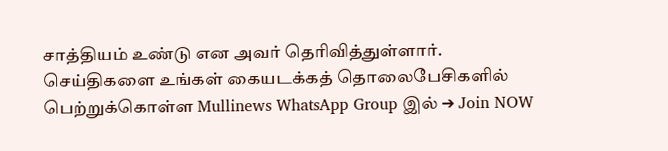சாத்தியம் உண்டு என அவர் தெரிவித்துள்ளார்.
செய்திகளை உங்கள் கையடக்கத் தொலைபேசிகளில் பெற்றுக்கொள்ள Mullinews WhatsApp Group இல் ➔ Join NOW